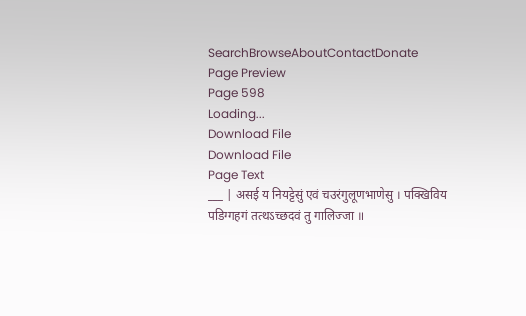SearchBrowseAboutContactDonate
Page Preview
Page 598
Loading...
Download File
Download File
Page Text
___ | असई य नियट्टेसुं एवं चउरंगुलूणभाणेसु । पक्खिविय पडिग्गहगं तत्थऽच्छदवं तु गालिज्जा ॥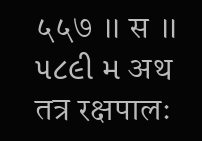५५७ ॥ स ॥ ૫૮૯ી મ अथ तत्र रक्षपालः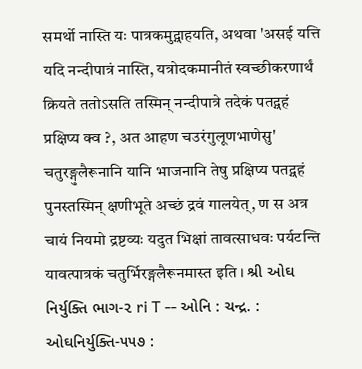समर्थो नास्ति यः पात्रकमुद्ग्राहयति, अथवा 'असई यत्ति यदि नन्दीपात्रं नास्ति, यत्रोदकमानीतं स्वच्छीकरणार्थं क्रियते ततोऽसति तस्मिन् नन्दीपात्रे तदेकं पतद्ग्रहं प्रक्षिप्य क्व ?, अत आहण चउरंगुलूणभाणेसु' चतुरङ्गुलैरूनानि यानि भाजनानि तेषु प्रक्षिप्य पतद्ग्रहं पुनस्तस्मिन् क्षणीभूते अच्छं द्रवं गालयेत्, ण स अत्र चायं नियमो द्रष्टव्यः यदुत भिक्षां तावत्साधवः पर्यटन्ति यावत्पात्रकं चतुर्भिरङ्गलैरूनमास्त इति । શ્રી ઓઘ નિર્યુક્તિ ભાગ-૨ ri T -- ઓનિ : ચન્દ્ર. : ઓઘનિર્યુક્તિ-૫૫૭ :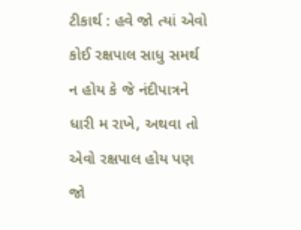ટીકાર્થ : હવે જો ત્યાં એવો કોઈ રક્ષપાલ સાધુ સમર્થ ન હોય કે જે નંદીપાત્રને ધારી મ રાખે, અથવા તો એવો રક્ષપાલ હોય પણ જો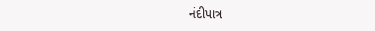નંદીપાત્ર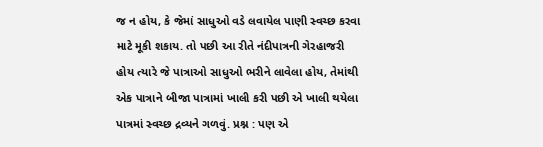જ ન હોય, કે જેમાં સાધુઓ વડે લવાયેલ પાણી સ્વચ્છ કરવા માટે મૂકી શકાય. તો પછી આ રીતે નંદીપાત્રની ગેરહાજરી હોય ત્યારે જે પાત્રાઓ સાધુઓ ભરીને લાવેલા હોય, તેમાંથી એક પાત્રાને બીજા પાત્રામાં ખાલી કરી પછી એ ખાલી થયેલા પાત્રમાં સ્વચ્છ દ્રવ્યને ગળવું. પ્રશ્ન : પણ એ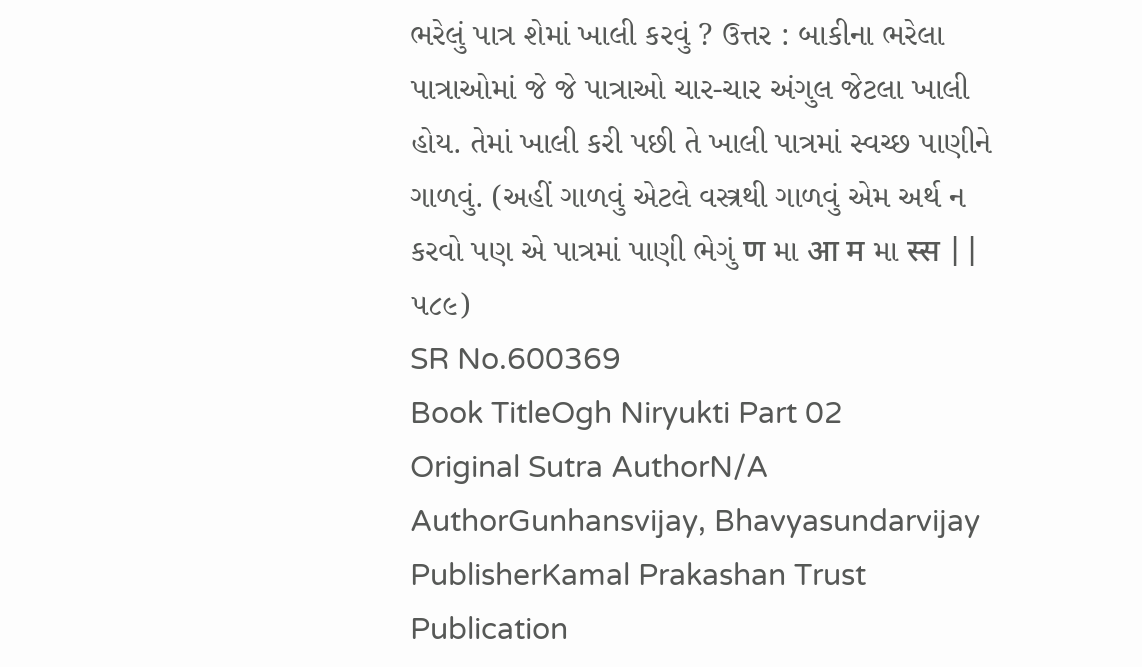ભરેલું પાત્ર શેમાં ખાલી કરવું ? ઉત્તર : બાકીના ભરેલા પાત્રાઓમાં જે જે પાત્રાઓ ચાર-ચાર અંગુલ જેટલા ખાલી હોય. તેમાં ખાલી કરી પછી તે ખાલી પાત્રમાં સ્વચ્છ પાણીને ગાળવું. (અહીં ગાળવું એટલે વસ્ત્રથી ગાળવું એમ અર્થ ન કરવો પણ એ પાત્રમાં પાણી ભેગું ण મા आ म મા स्स || ૫૮૯)
SR No.600369
Book TitleOgh Niryukti Part 02
Original Sutra AuthorN/A
AuthorGunhansvijay, Bhavyasundarvijay
PublisherKamal Prakashan Trust
Publication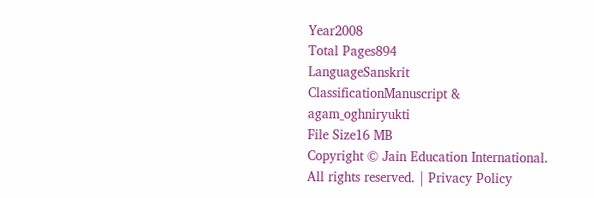Year2008
Total Pages894
LanguageSanskrit
ClassificationManuscript & agam_oghniryukti
File Size16 MB
Copyright © Jain Education International. All rights reserved. | Privacy Policy